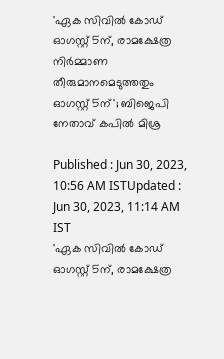'ഏക സിവിൽ കോഡ് ഓഗസ്റ്റ് 5ന്, രാമക്ഷേത്ര നിർമ്മാണ തീരുമാനമെടുത്തതും ഓഗസ്റ്റ് 5ന്'; ബിജെപി നേതാവ് കപില്‍ മിശ്ര

Published : Jun 30, 2023, 10:56 AM ISTUpdated : Jun 30, 2023, 11:14 AM IST
'ഏക സിവിൽ കോഡ് ഓഗസ്റ്റ് 5ന്, രാമക്ഷേത്ര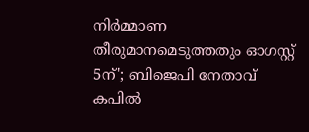നിർമ്മാണ തീരുമാനമെടുത്തതും ഓഗസ്റ്റ് 5ന്'; ബിജെപി നേതാവ് കപില്‍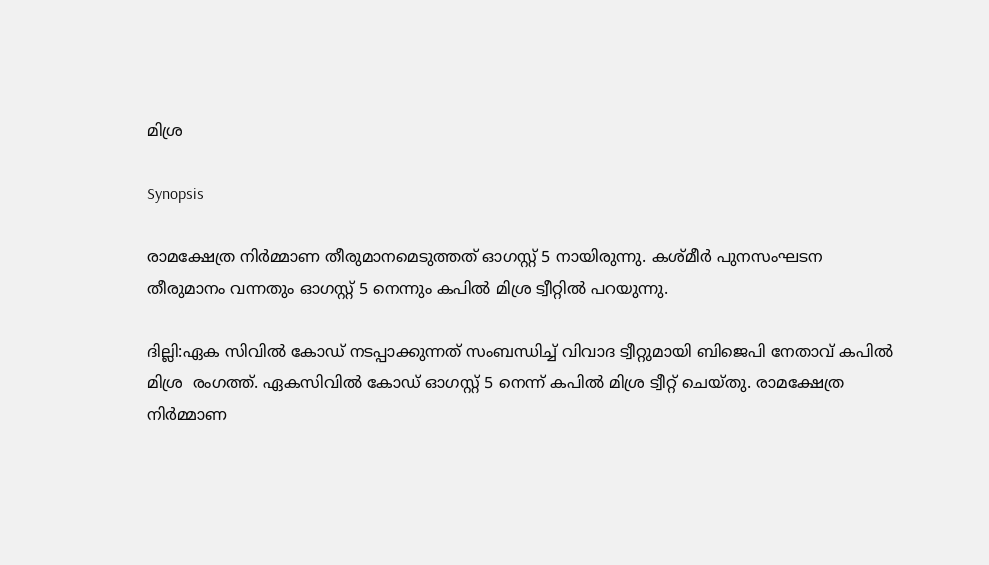മിശ്ര

Synopsis

രാമക്ഷേത്ര നിർമ്മാണ തീരുമാനമെടുത്തത് ഓഗസ്റ്റ് 5 നായിരുന്നു. കശ്മീർ പുനസംഘടന തീരുമാനം വന്നതും ഓഗസ്റ്റ് 5 നെന്നും കപിൽ മിശ്ര ട്വീറ്റിൽ പറയുന്നു.

ദില്ലി:ഏക സിവിൽ കോഡ് നടപ്പാക്കുന്നത് സംബന്ധിച്ച് വിവാദ ട്വീറ്റുമായി ബിജെപി നേതാവ് കപിൽ മിശ്ര  രംഗത്ത്. ഏകസിവിൽ കോഡ് ഓഗസ്റ്റ് 5 നെന്ന് കപിൽ മിശ്ര ട്വീറ്റ് ചെയ്തു. രാമക്ഷേത്ര നിർമ്മാണ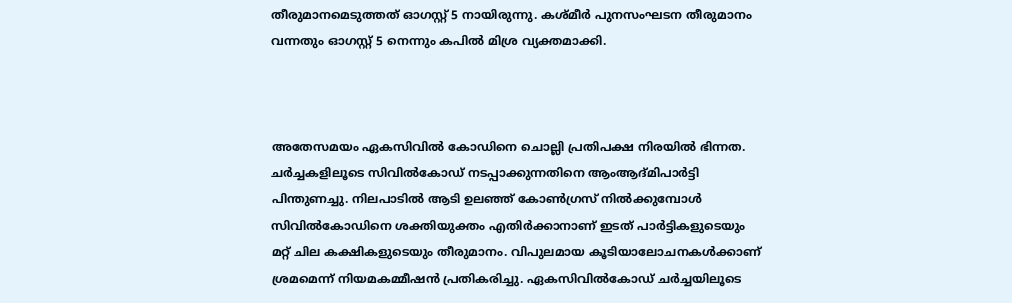തീരുമാനമെടുത്തത് ഓഗസ്റ്റ് 5 നായിരുന്നു. കശ്മീർ പുനസംഘടന തീരുമാനം വന്നതും ഓഗസ്റ്റ് 5 നെന്നും കപിൽ മിശ്ര വ്യക്തമാക്കി.



അതേസമയം ഏകസിവില്‍ കോഡിനെ ചൊല്ലി പ്രതിപക്ഷ നിരയില്‍ ഭിന്നത. ചര്‍ച്ചകളിലൂടെ സിവില്‍കോഡ് നടപ്പാക്കുന്നതിനെ ആംആദ്മിപാര്‍ട്ടി പിന്തുണച്ചു. നിലപാടില്‍ ആടി ഉലഞ്ഞ് കോണ്‍ഗ്രസ് നില്‍ക്കുമ്പോള്‍ സിവില്‍കോഡിനെ ശക്തിയുക്തം എതിര്‍ക്കാനാണ് ഇടത് പാര്‍ട്ടികളുടെയും മറ്റ് ചില കക്ഷികളുടെയും തീരുമാനം. വിപുലമായ കൂടിയാലോചനകള്‍ക്കാണ് ശ്രമമെന്ന് നിയമകമ്മീഷന്‍ പ്രതികരിച്ചു. ഏകസിവില്‍കോഡ് ചര്‍ച്ചയിലൂടെ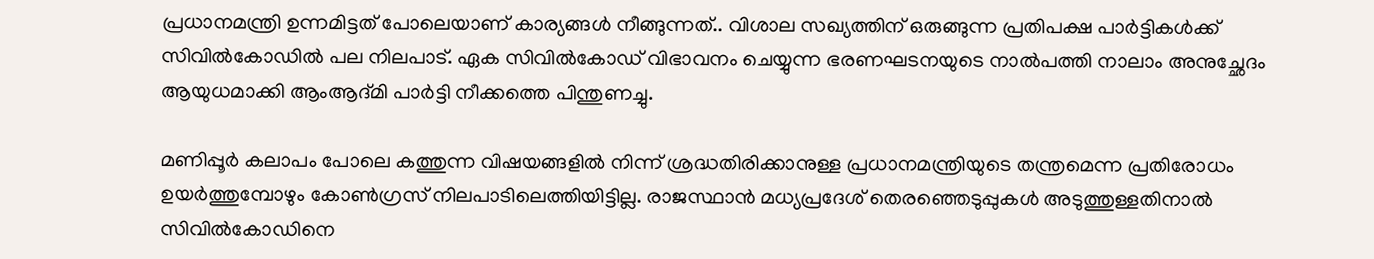പ്രധാനമന്ത്രി ഉന്നമിട്ടത് പോലെയാണ് കാര്യങ്ങള്‍ നീങ്ങുന്നത്.. വിശാല സഖ്യത്തിന് ഒരുങ്ങുന്ന പ്രതിപക്ഷ പാര്‍ട്ടികള്‍ക്ക് സിവില്‍കോഡില്‍ പല നിലപാട്. ഏക സിവില്‍കോഡ് വിഭാവനം ചെയ്യുന്ന ഭരണഘടനയുടെ നാല്‍പത്തി നാലാം അനുച്ഛേദം ആയുധമാക്കി ആംആദ്മി പാര്‍ട്ടി നീക്കത്തെ പിന്തുണച്ചു.

മണിപ്പൂര്‍ കലാപം പോലെ കത്തുന്ന വിഷയങ്ങളില്‍ നിന്ന് ശ്രദ്ധതിരിക്കാനുള്ള പ്രധാനമന്ത്രിയുടെ തന്ത്രമെന്ന പ്രതിരോധം ഉയര്‍ത്തുമ്പോഴും കോണ്‍ഗ്രസ് നിലപാടിലെത്തിയിട്ടില്ല. രാജസ്ഥാന്‍ മധ്യപ്രദേശ് തെരഞ്ഞെടുപ്പുകള്‍ അടുത്തുള്ളതിനാല്‍ സിവില്‍കോഡിനെ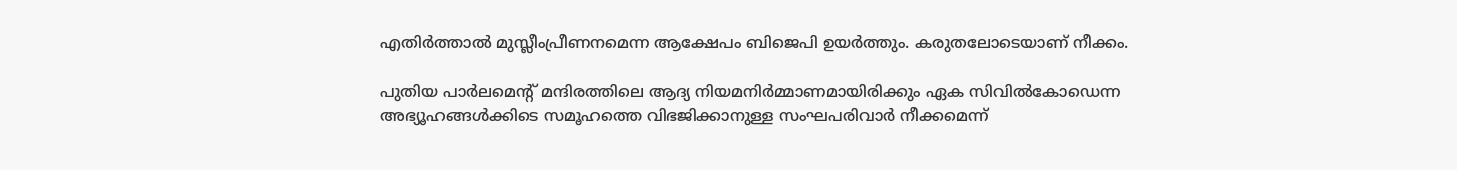എതിര്‍ത്താല്‍ മുസ്ലീംപ്രീണനമെന്ന ആക്ഷേപം ബിജെപി ഉയര്‍ത്തും. കരുതലോടെയാണ് നീക്കം.

പുതിയ പാര്‍ലമെന്‍റ് മന്ദിരത്തിലെ ആദ്യ നിയമനിര്‍മ്മാണമായിരിക്കും ഏക സിവില്‍കോഡെന്ന അഭ്യൂഹങ്ങള്‍ക്കിടെ സമൂഹത്തെ വിഭജിക്കാനുള്ള സംഘപരിവാര്‍ നീക്കമെന്ന്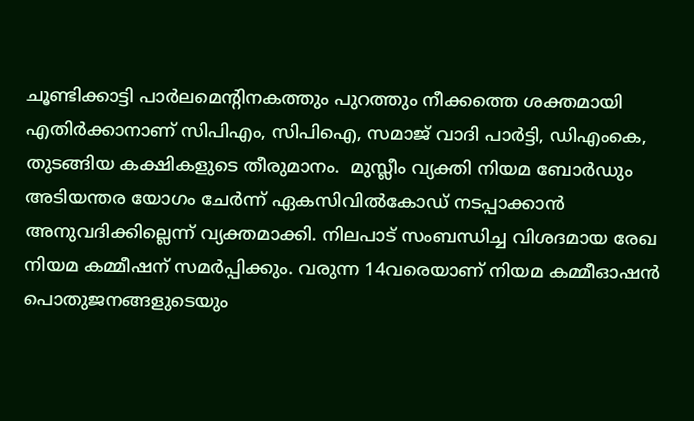ചൂണ്ടിക്കാട്ടി പാര്‍ലമെന്‍റിനകത്തും പുറത്തും നീക്കത്തെ ശക്തമായി എതിര്‍ക്കാനാണ് സിപിഎം, സിപിഐ, സമാജ് വാദി പാര്‍ട്ടി, ഡിഎംകെ, തുടങ്ങിയ കക്ഷികളുടെ തീരുമാനം.  മുസ്ലീം വ്യക്തി നിയമ ബോര്‍ഡും അടിയന്തര യോഗം ചേര്‍ന്ന് ഏകസിവില്‍കോഡ് നടപ്പാക്കാന്‍ അനുവദിക്കില്ലെന്ന് വ്യക്തമാക്കി. നിലപാട് സംബന്ധിച്ച വിശദമായ രേഖ നിയമ കമ്മീഷന് സമര്‍പ്പിക്കും. വരുന്ന 14വരെയാണ് നിയമ കമ്മീഓഷന്‍ പൊതുജനങ്ങളുടെയും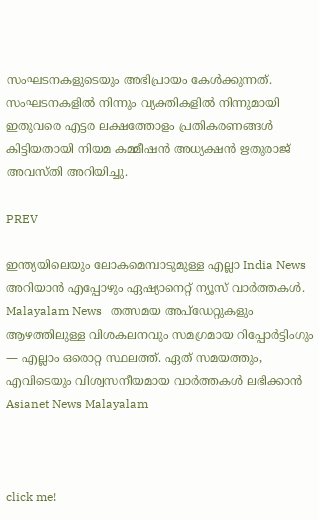സംഘടനകളുടെയും അഭിപ്രായം കേള്‍ക്കുന്നത്. സംഘടനകളില്‍ നിന്നും വ്യക്തികളില്‍ നിന്നുമായി ഇതുവരെ എട്ടര ലക്ഷത്തോളം പ്രതികരണങ്ങള്‍ കിട്ടിയതായി നിയമ കമ്മീഷന്‍ അധ്യക്ഷന്‍ ഋതുരാജ് അവസ്തി അറിയിച്ചു.

PREV

ഇന്ത്യയിലെയും ലോകമെമ്പാടുമുള്ള എല്ലാ India News അറിയാൻ എപ്പോഴും ഏഷ്യാനെറ്റ് ന്യൂസ് വാർത്തകൾ. Malayalam News   തത്സമയ അപ്‌ഡേറ്റുകളും ആഴത്തിലുള്ള വിശകലനവും സമഗ്രമായ റിപ്പോർട്ടിംഗും — എല്ലാം ഒരൊറ്റ സ്ഥലത്ത്. ഏത് സമയത്തും, എവിടെയും വിശ്വസനീയമായ വാർത്തകൾ ലഭിക്കാൻ Asianet News Malayalam



click me!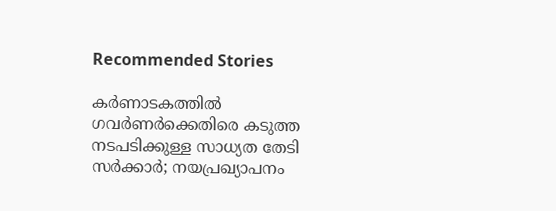Recommended Stories

കർണാടകത്തിൽ ഗവർണർക്കെതിരെ കടുത്ത നടപടിക്കുള്ള സാധ്യത തേടി സർക്കാർ; നയപ്രഖ്യാപനം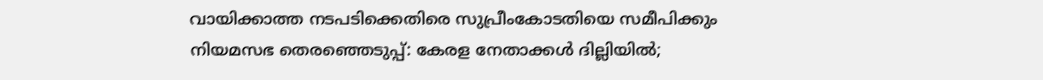വായിക്കാത്ത നടപടിക്കെതിരെ സുപ്രീംകോടതിയെ സമീപിക്കും
നിയമസഭ തെരഞ്ഞെടുപ്പ്: കേരള നേതാക്കള്‍ ദില്ലിയില്‍;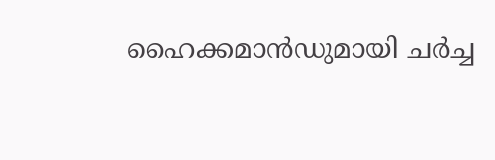ഹൈക്കമാന്‍ഡുമായി ചർച്ച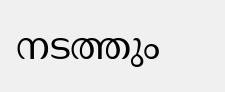നടത്തും